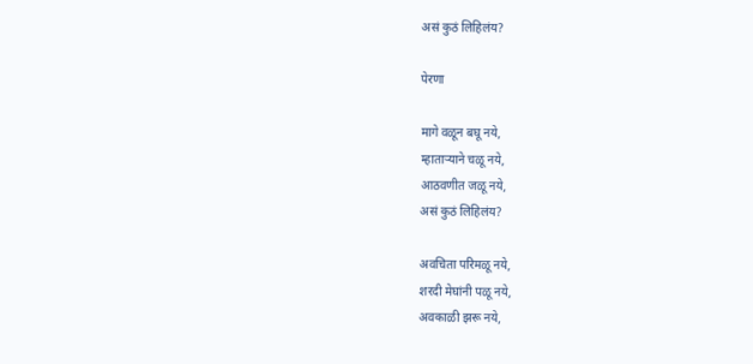असं कुठं लिहिलंय?

पेरणा

मागे वळून बघू नये,
म्हातार्‍याने चळू नये,
आठवणीत जळू नये,
असं कुठं लिहिलंय?

अवचिता परिमळू नये,
शरदी मेघांनी पळू नये,
अवकाळी झरू नये,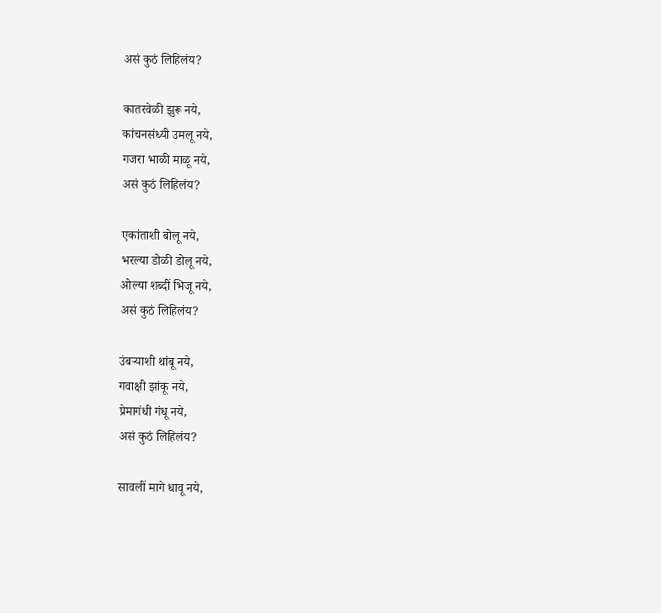असं कुठं लिहिलंय?

कातरवेळी झुरू नये,
कांचनसंध्यी उमलू नये,
गजरा भाळी माळू नये,
असं कुठं लिहिलंय?

एकांताशी बोलू नये,
भरल्या डोळी डोलू नये,
ओल्या शब्दीं भिजू नये,
असं कुठं लिहिलंय?

उंबऱ्याशी थांबू नये,
गवाक्षी झांकू नये,
प्रेमागंधी गंधू नये,
असं कुठं लिहिलंय?

सावलीं मागे धावू नये,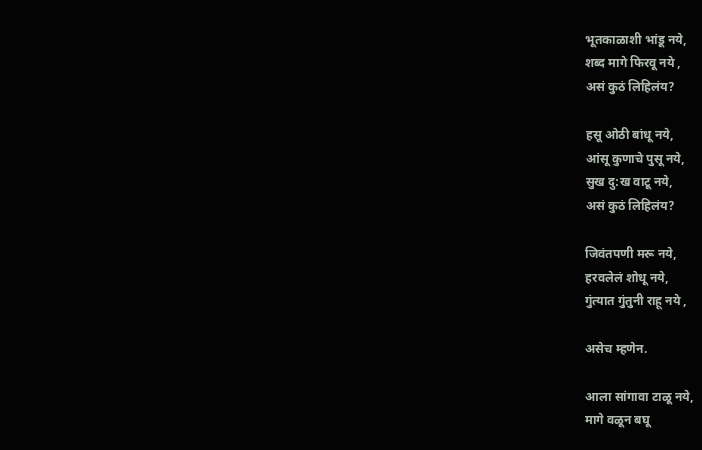भूतकाळाशी भांडू नये,
शब्द मागे फिरवू नये ,
असं कुठं लिहिलंय?

हसू ओठी बांधू नये,
आंसू कुणाचे पुसू नये,
सुख दु:ख वाटू नये,
असं कुठं लिहिलंय?

जिवंतपणी मरू नये,
हरवलेलं शोधू नये,
गुंत्यात गुंतुनी राहू नये ,

असेच म्हणेन.

आला सांगावा टाळू नये,
मागे वळून बघू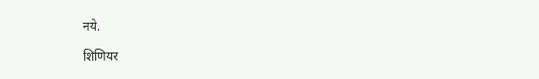नये.

शिणियर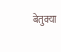बेतुक्या